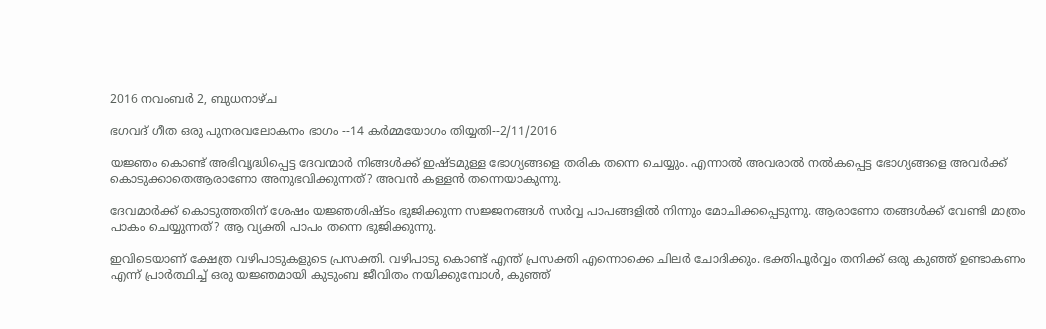2016 നവംബർ 2, ബുധനാഴ്‌ച

ഭഗവദ് ഗീത ഒരു പുനരവലോകനം ഭാഗം --14 കർമ്മയോഗം തിയ്യതി--2/11/2016

യജ്ഞം കൊണ്ട് അഭിവൃദ്ധിപ്പെട്ട ദേവന്മാർ നിങ്ങൾക്ക് ഇഷ്ടമുള്ള ഭോഗ്യങ്ങളെ തരിക തന്നെ ചെയ്യും. എന്നാൽ അവരാൽ നൽകപ്പെട്ട ഭോഗ്യങ്ങളെ അവർക്ക് കൊടുക്കാതെആരാണോ അനുഭവിക്കുന്നത്? അവൻ കള്ളൻ തന്നെയാകുന്നു.

ദേവമാർക്ക് കൊടുത്തതിന് ശേഷം യജ്ഞശിഷ്ടം ഭുജിക്കുന്ന സജ്ജനങ്ങൾ സർവ്വ പാപങ്ങളിൽ നിന്നും മോചിക്കപ്പെടുന്നു. ആരാണോ തങ്ങൾക്ക് വേണ്ടി മാത്രം പാകം ചെയ്യുന്നത്? ആ വ്യക്തി പാപം തന്നെ ഭുജിക്കുന്നു.

ഇവിടെയാണ് ക്ഷേത്ര വഴിപാടുകളുടെ പ്രസക്തി. വഴിപാടു കൊണ്ട് എന്ത് പ്രസക്തി എന്നൊക്കെ ചിലർ ചോദിക്കും. ഭക്തിപൂർവ്വം തനിക്ക് ഒരു കുഞ്ഞ് ഉണ്ടാകണം എന്ന് പ്രാർത്ഥിച്ച് ഒരു യജ്ഞമായി കുടുംബ ജീവിതം നയിക്കുമ്പോൾ, കുഞ്ഞ്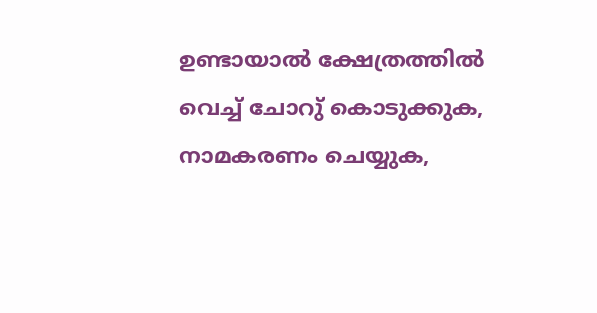ഉണ്ടായാൽ ക്ഷേത്രത്തിൽ വെച്ച് ചോറു് കൊടുക്കുക, നാമകരണം ചെയ്യുക,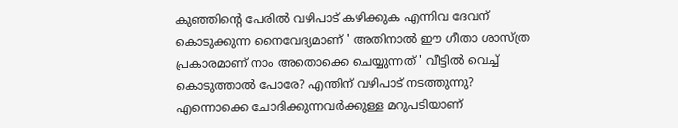കുഞ്ഞിന്റെ പേരിൽ വഴിപാട് കഴിക്കുക എന്നിവ ദേവന് കൊടുക്കുന്ന നൈവേദ്യമാണ് ' അതിനാൽ ഈ ഗീതാ ശാസ്ത്ര പ്രകാരമാണ് നാം അതൊക്കെ ചെയ്യുന്നത് ' വീട്ടിൽ വെച്ച് കൊടുത്താൽ പോരേ? എന്തിന് വഴിപാട് നടത്തുന്നു? എന്നൊക്കെ ചോദിക്കുന്നവർക്കുള്ള മറുപടിയാണ്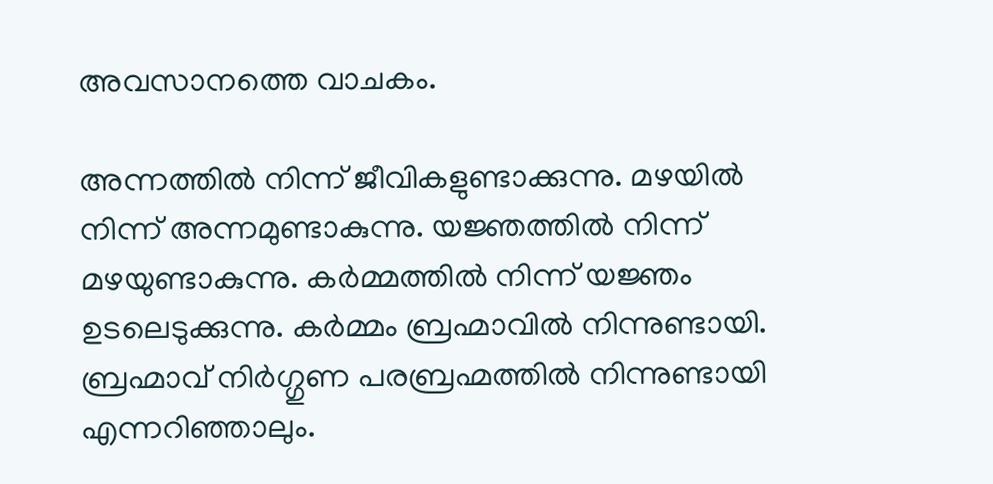അവസാനത്തെ വാചകം.

അന്നത്തിൽ നിന്ന് ജീവികളുണ്ടാക്കുന്നു. മഴയിൽ നിന്ന് അന്നമുണ്ടാകുന്നു. യജ്ഞത്തിൽ നിന്ന് മഴയുണ്ടാകുന്നു. കർമ്മത്തിൽ നിന്ന് യജ്ഞം ഉടലെടുക്കുന്നു. കർമ്മം ബ്രഹ്മാവിൽ നിന്നുണ്ടായി. ബ്രഹ്മാവ് നിർഗ്ഗുണ പരബ്രഹ്മത്തിൽ നിന്നുണ്ടായി എന്നറിഞ്ഞാലും.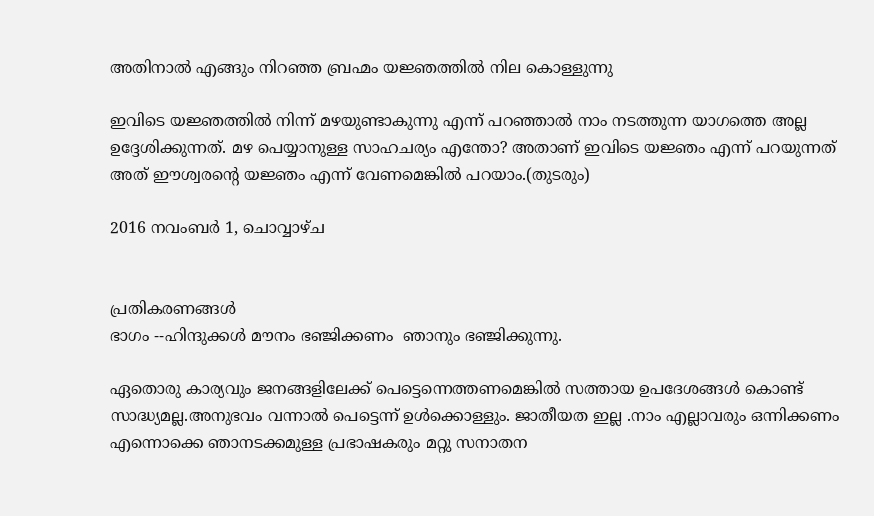അതിനാൽ എങ്ങും നിറഞ്ഞ ബ്രഹ്മം യജ്ഞത്തിൽ നില കൊള്ളുന്നു

ഇവിടെ യജ്ഞത്തിൽ നിന്ന് മഴയുണ്ടാകുന്നു എന്ന് പറഞ്ഞാൽ നാം നടത്തുന്ന യാഗത്തെ അല്ല ഉദ്ദേശിക്കുന്നത്. മഴ പെയ്യാനുള്ള സാഹചര്യം എന്തോ? അതാണ് ഇവിടെ യജ്ഞം എന്ന് പറയുന്നത് അത് ഈശ്വരന്റെ യജ്ഞം എന്ന് വേണമെങ്കിൽ പറയാം.(തുടരും)

2016 നവംബർ 1, ചൊവ്വാഴ്ച


പ്രതികരണങ്ങൾ
ഭാഗം --ഹിന്ദുക്കൾ മൗനം ഭഞ്ജിക്കണം  ഞാനും ഭഞ്ജിക്കുന്നു.

ഏതൊരു കാര്യവും ജനങ്ങളിലേക്ക് പെട്ടെന്നെത്തണമെങ്കിൽ സത്തായ ഉപദേശങ്ങൾ കൊണ്ട് സാദ്ധ്യമല്ല.അനുഭവം വന്നാൽ പെട്ടെന്ന് ഉൾക്കൊള്ളും. ജാതീയത ഇല്ല .നാം എല്ലാവരും ഒന്നിക്കണം എന്നൊക്കെ ഞാനടക്കമുള്ള പ്രഭാഷകരും മറ്റു സനാതന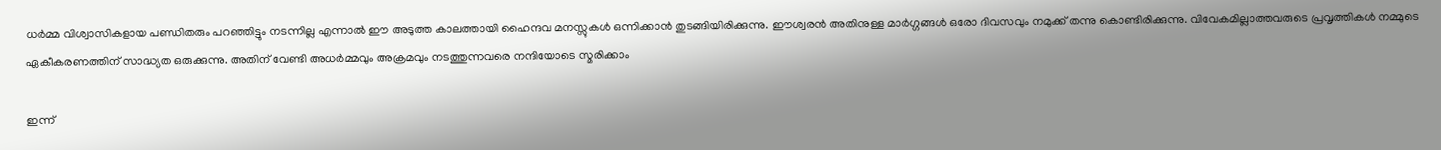ധർമ്മ വിശ്വാസികളായ പണ്ഡിതരും പറഞ്ഞിട്ടും നടന്നില്ല എന്നാൽ ഈ അടുത്ത കാലത്തായി ഹൈന്ദവ മനസ്സുകൾ ഒന്നിക്കാൻ തുടങ്ങിയിരിക്കുന്നു. ഈശ്വരൻ അതിനുള്ള മാർഗ്ഗങ്ങൾ ഒരോ ദിവസവും നമുക്ക് തന്നു കൊണ്ടിരിക്കുന്നു. വിവേകമില്ലാത്തവരുടെ പ്രവൃത്തികൾ നമ്മുടെ ഏകീകരണത്തിന് സാദ്ധ്യത ഒരുക്കുന്നു. അതിന് വേണ്ടി അധർമ്മവും അക്രമവും നടത്തുന്നവരെ നന്ദിയോടെ സ്മരിക്കാം

ഇന്ന്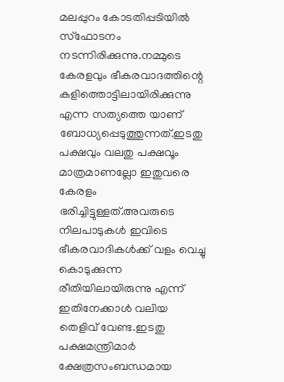മലപ്പുറം കോടതിപ്പടിയിൽ സ്ഫോടനം നടന്നിരിക്കുന്നു.നമ്മുടെ കേരളവും ഭീകരവാദത്തിന്റെ കളിത്തൊട്ടിലായിരിക്കുന്നു എന്ന സത്യത്തെ യാണ് ബോധ്യപ്പെടുത്തുന്നത്.ഇടതു പക്ഷവും വലതു പക്ഷവൂം മാത്രമാണല്ലോ ഇതുവരെ കേരളം ഭരിച്ചിട്ടുള്ളത്.അവരുടെ നിലപാടുകൾ ഇവിടെ ഭീകരവാദികൾക്ക് വളം വെച്ചു കൊടുക്കുന്ന രീതിയിലായിരുന്നു എന്ന് ഇതിനേക്കാൾ വലിയ തെളിവ് വേണ്ട.ഇടതു പക്ഷമന്ത്രിമാർ ക്ഷേത്രസംബന്ധമായ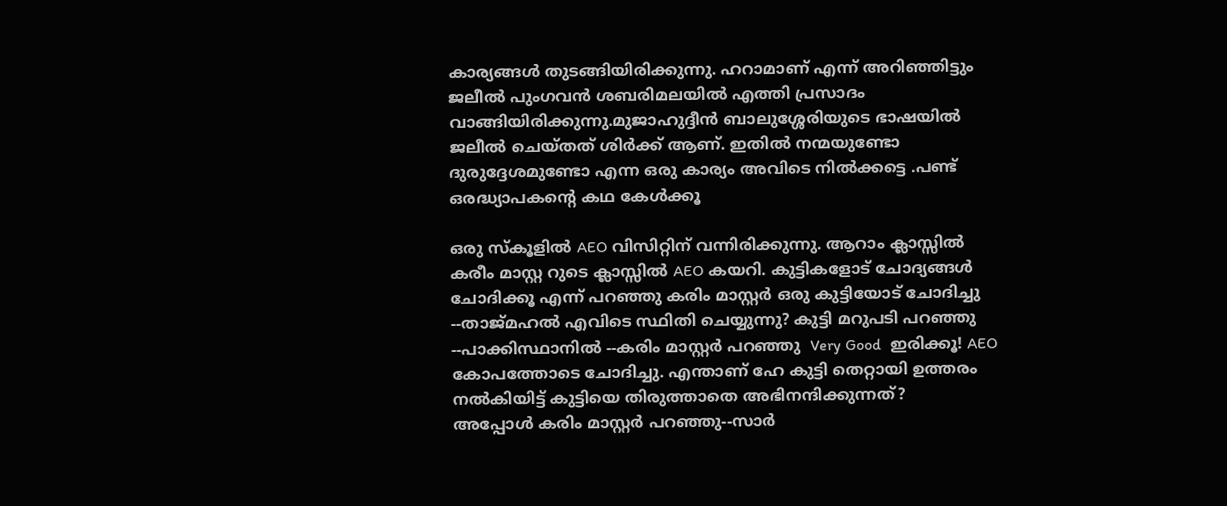കാര്യങ്ങൾ തുടങ്ങിയിരിക്കുന്നു. ഹറാമാണ് എന്ന് അറിഞ്ഞിട്ടും ജലീൽ പുംഗവൻ ശബരിമലയിൽ എത്തി പ്രസാദം വാങ്ങിയിരിക്കുന്നു.മുജാഹുദ്ദീൻ ബാലുശ്ശേരിയുടെ ഭാഷയിൽ ജലീൽ ചെയ്തത് ശിർക്ക് ആണ്. ഇതിൽ നന്മയുണ്ടോ ദുരുദ്ദേശമുണ്ടോ എന്ന ഒരു കാര്യം അവിടെ നിൽക്കട്ടെ .പണ്ട് ഒരദ്ധ്യാപകന്റെ കഥ കേൾക്കൂ

ഒരു സ്കൂളിൽ AEO വിസിറ്റിന് വന്നിരിക്കുന്നു. ആറാം ക്ലാസ്സിൽ കരീം മാസ്റ്റ റുടെ ക്ലാസ്സിൽ AEO കയറി. കുട്ടികളോട് ചോദ്യങ്ങൾ ചോദിക്കൂ എന്ന് പറഞ്ഞു കരിം മാസ്റ്റർ ഒരു കുട്ടിയോട് ചോദിച്ചു --താജ്മഹൽ എവിടെ സ്ഥിതി ചെയ്യുന്നു? കുട്ടി മറുപടി പറഞ്ഞു --പാക്കിസ്ഥാനിൽ --കരിം മാസ്റ്റർ പറഞ്ഞു  Very Good  ഇരിക്കൂ! AEO കോപത്തോടെ ചോദിച്ചു. എന്താണ് ഹേ കുട്ടി തെറ്റായി ഉത്തരം നൽകിയിട്ട് കുട്ടിയെ തിരുത്താതെ അഭിനന്ദിക്കുന്നത്?
അപ്പോൾ കരിം മാസ്റ്റർ പറഞ്ഞു--സാർ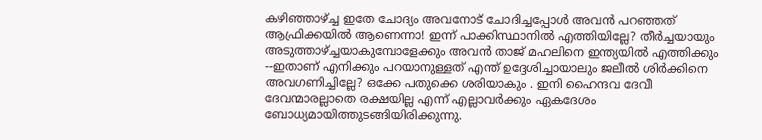കഴിഞ്ഞാഴ്ച്ച ഇതേ ചോദ്യം അവനോട് ചോദിച്ചപ്പോൾ അവൻ പറഞ്ഞത് ആഫ്രിക്കയിൽ ആണെന്നാ! ഇന്ന് പാക്കിസ്ഥാനിൽ എത്തിയില്ലേ? തീർച്ചയായും അടുത്താഴ്ച്ചയാകുമ്പോളേക്കും അവൻ താജ് മഹലിനെ ഇന്ത്യയിൽ എത്തിക്കും --ഇതാണ് എനിക്കും പറയാനുള്ളത് എന്ത് ഉദ്ദേശിച്ചായാലും ജലീൽ ശിർക്കിനെ അവഗണിച്ചില്ലേ? ഒക്കേ പതുക്കെ ശരിയാകും . ഇനി ഹൈന്ദവ ദേവീ ദേവന്മാരല്ലാതെ രക്ഷയില്ല എന്ന് എല്ലാവർക്കും ഏകദേശം ബോധ്യമായിത്തുടങ്ങിയിരിക്കുന്നു.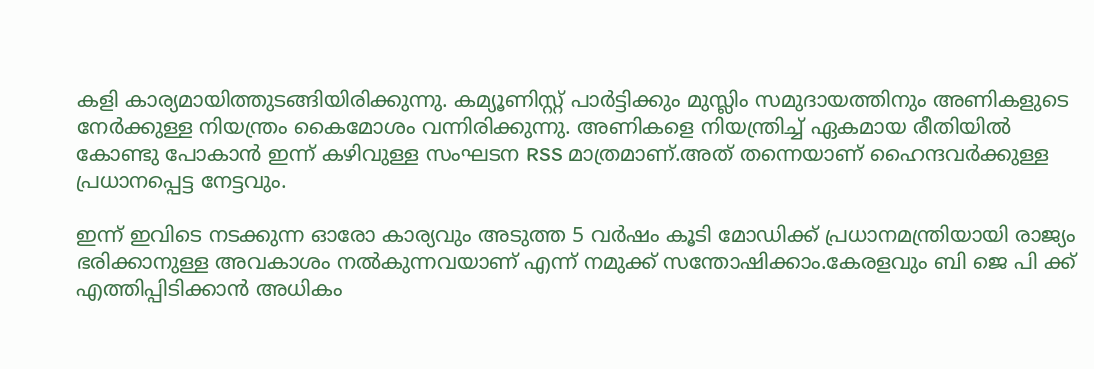കളി കാര്യമായിത്തുടങ്ങിയിരിക്കുന്നു. കമ്യൂണിസ്റ്റ് പാർട്ടിക്കും മുസ്ലിം സമുദായത്തിനും അണികളുടെ നേർക്കുള്ള നിയന്ത്രം കൈമോശം വന്നിരിക്കുന്നു. അണികളെ നിയന്ത്രിച്ച് ഏകമായ രീതിയിൽ കോണ്ടു പോകാൻ ഇന്ന് കഴിവുള്ള സംഘടന RSS മാത്രമാണ്.അത് തന്നെയാണ് ഹൈന്ദവർക്കുള്ള പ്രധാനപ്പെട്ട നേട്ടവും.

ഇന്ന് ഇവിടെ നടക്കുന്ന ഓരോ കാര്യവും അടുത്ത 5 വർഷം കൂടി മോഡിക്ക് പ്രധാനമന്ത്രിയായി രാജ്യം ഭരിക്കാനുള്ള അവകാശം നൽകുന്നവയാണ് എന്ന് നമുക്ക് സന്തോഷിക്കാം.കേരളവും ബി ജെ പി ക്ക് എത്തിപ്പിടിക്കാൻ അധികം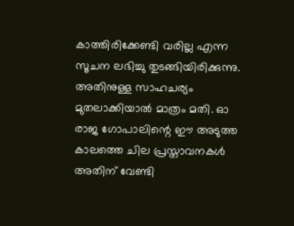കാത്തിരിക്കേണ്ടി വരില്ല എന്ന സൂചന ലഭിച്ചു തുടങ്ങിയിരിക്കുന്നു. അതിനുള്ള സാഹചര്യം മുതലാക്കിയാൽ മാത്രം മതി. ഓ രാജ ഗോപാലിന്റെ ഈ അടുത്ത കാലത്തെ ചില പ്രസ്താവനകൾ അതിന് വേണ്ടി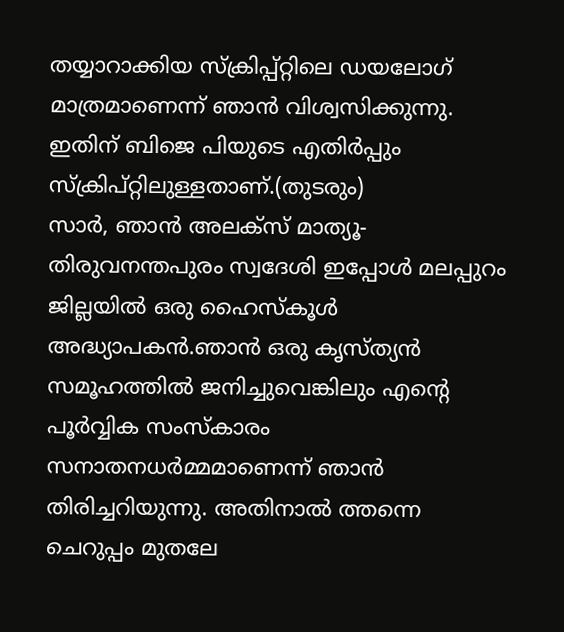തയ്യാറാക്കിയ സ്ക്രിപ്പ്റ്റിലെ ഡയലോഗ് മാത്രമാണെന്ന് ഞാൻ വിശ്വസിക്കുന്നു. ഇതിന് ബിജെ പിയുടെ എതിർപ്പും സ്ക്രിപ്റ്റിലുള്ളതാണ്.(തുടരും)
സാർ, ഞാൻ അലക്സ് മാത്യൂ-തിരുവനന്തപുരം സ്വദേശി ഇപ്പോൾ മലപ്പുറം ജില്ലയിൽ ഒരു ഹൈസ്കൂൾ അദ്ധ്യാപകൻ.ഞാൻ ഒരു കൃസ്ത്യൻ സമൂഹത്തിൽ ജനിച്ചുവെങ്കിലും എന്റെ പൂർവ്വിക സംസ്കാരം സനാതനധർമ്മമാണെന്ന് ഞാൻ തിരിച്ചറിയുന്നു. അതിനാൽ ത്തന്നെ ചെറുപ്പം മുതലേ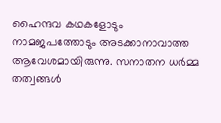ഹൈന്ദവ കഥകളോടും നാമജപത്തോടും അടക്കാനാവാത്ത ആവേശമായിരുന്നു. സനാതന ധർമ്മ തത്വങ്ങൾ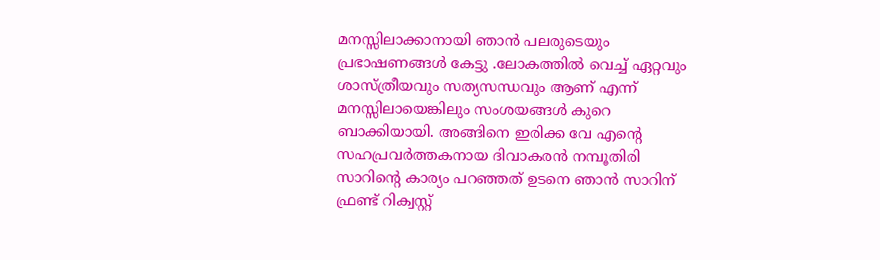മനസ്സിലാക്കാനായി ഞാൻ പലരുടെയും പ്രഭാഷണങ്ങൾ കേട്ടു .ലോകത്തിൽ വെച്ച് ഏറ്റവും ശാസ്ത്രീയവും സത്യസന്ധവും ആണ് എന്ന് മനസ്സിലായെങ്കിലും സംശയങ്ങൾ കുറെ ബാക്കിയായി. അങ്ങിനെ ഇരിക്ക വേ എന്റെ സഹപ്രവർത്തകനായ ദിവാകരൻ നമ്പൂതിരി സാറിന്റെ കാര്യം പറഞ്ഞത് ഉടനെ ഞാൻ സാറിന് ഫ്രണ്ട് റിക്വസ്റ്റ്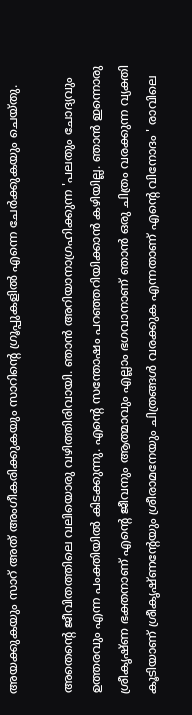അയക്കുകയും സാറ് അത് അംഗീകരിക്കുകയും സാറിന്റെ ഗ്രൂപ്പുകളിൽ എന്നെ ചേർക്കുകയും ചെയ്തു.

അതെന്റെ ജീവിതത്തിലെ വലിയൊരു വഴിത്തിരിവായി. ഞാൻ അറിയാനാഗ്രഹിക്കുന്ന 'പലതും ചോദ്യവും ഉത്തരവും എന്ന പംക്തിയിൽ കിടക്കുന്നു. എന്റെ സന്തോഷം പറഞ്ഞറിയിക്കാൻ കഴിയില്ല. ഞാൻ ഇന്നൊരു ശ്രീകൃഷ്ണ ഭക്തനാണ് എന്റെ ജീവനും ആത്മാവും എല്ലാം ഭഗവാനാണ് ഞാൻ ഒരു ചിത്രം വരക്കുന്ന വ്യക്തി കൂടിയാണ് ശ്രീകൃഷ്ണന്റേയും ശ്രീരാമനേയും ചിത്രങ്ങൾ വരക്കുക എന്നതാണ് എന്റെ വിനോദം ' രാവിലെ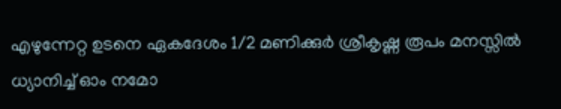എഴുന്നേറ്റ ഉടനെ ഏകദേശം 1/2 മണിക്കുർ ശ്രീകൃഷ്ണ രൂപം മനസ്സിൽ ധ്യാനിച്ച് ഓം നമോ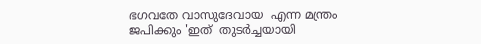ഭഗവതേ വാസുദേവായ  എന്ന മന്ത്രം ജപിക്കും 'ഇത്  തുടർച്ചയായി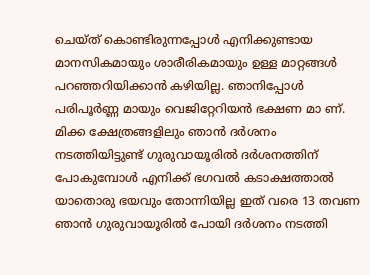ചെയ്ത് കൊണ്ടിരുന്നപ്പോൾ എനിക്കുണ്ടായ മാനസികമായും ശാരീരികമായും ഉള്ള മാറ്റങ്ങൾ പറഞ്ഞറിയിക്കാൻ കഴിയില്ല. ഞാനിപ്പോൾ പരിപൂർണ്ണ മായും വെജിറ്റേറിയൻ ഭക്ഷണ മാ ണ്. മിക്ക ക്ഷേത്രങ്ങളിലും ഞാൻ ദർശനം നടത്തിയിട്ടുണ്ട് ഗുരുവായൂരിൽ ദർശനത്തിന് പോകുമ്പോൾ എനിക്ക് ഭഗവൽ കടാക്ഷത്താൽ യാതൊരു ഭയവും തോന്നിയില്ല ഇത് വരെ 13 തവണ ഞാൻ ഗുരുവായൂരിൽ പോയി ദർശനം നടത്തി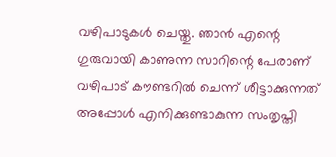വഴിപാടുകൾ ചെയ്തു. ഞാൻ എന്റെ ഗുരുവായി കാണുന്ന സാറിന്റെ പേരാണ് വഴിപാട് കൗണ്ടറിൽ ചെന്ന് ശീട്ടാക്കുന്നത് അപ്പോൾ എനിക്കുണ്ടാകുന്ന സംതൃപ്തി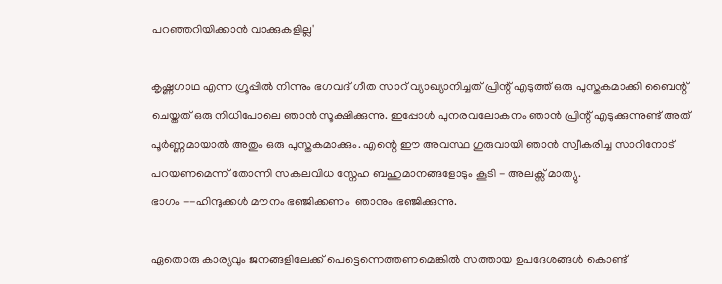പറഞ്ഞറിയിക്കാൻ വാക്കുകളില്ല'

കൃഷ്ണഗാഥ എന്ന ഗ്രൂപ്പിൽ നിന്നും ഭഗവദ് ഗീത സാറ് വ്യാഖ്യാനിച്ചത് പ്രിന്റ് എടുത്ത് ഒരു പുസ്തകമാക്കി ബൈന്റ് ചെയ്തത് ഒരു നിധിപോലെ ഞാൻ സൂക്ഷിക്കുന്നു. ഇപ്പോൾ പുനരവലോകനം ഞാൻ പ്രിന്റ് എടുക്കുന്നുണ്ട് അത് പൂർണ്ണമായാൽ അതും ഒരു പുസ്തകമാക്കും. എന്റെ ഈ അവസ്ഥ ഗുരുവായി ഞാൻ സ്വീകരിച്ച സാറിനോട് പറയണമെന്ന് തോന്നി സകലവിധ സ്നേഹ ബഹുമാനങ്ങളോടും കൂടി - അലക്സ് മാത്യു.
ഭാഗം --ഹിന്ദുക്കൾ മൗനം ഭഞ്ജിക്കണം  ഞാനും ഭഞ്ജിക്കുന്നു.

ഏതൊരു കാര്യവും ജനങ്ങളിലേക്ക് പെട്ടെന്നെത്തണമെങ്കിൽ സത്തായ ഉപദേശങ്ങൾ കൊണ്ട്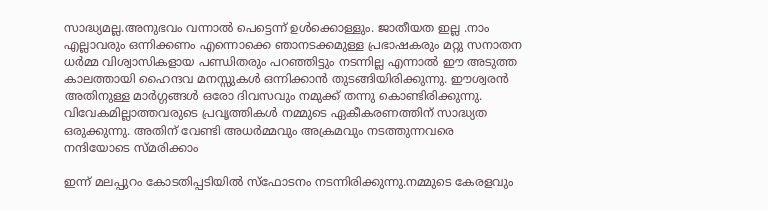സാദ്ധ്യമല്ല.അനുഭവം വന്നാൽ പെട്ടെന്ന് ഉൾക്കൊള്ളും. ജാതീയത ഇല്ല .നാം എല്ലാവരും ഒന്നിക്കണം എന്നൊക്കെ ഞാനടക്കമുള്ള പ്രഭാഷകരും മറ്റു സനാതന ധർമ്മ വിശ്വാസികളായ പണ്ഡിതരും പറഞ്ഞിട്ടും നടന്നില്ല എന്നാൽ ഈ അടുത്ത കാലത്തായി ഹൈന്ദവ മനസ്സുകൾ ഒന്നിക്കാൻ തുടങ്ങിയിരിക്കുന്നു. ഈശ്വരൻ അതിനുള്ള മാർഗ്ഗങ്ങൾ ഒരോ ദിവസവും നമുക്ക് തന്നു കൊണ്ടിരിക്കുന്നു. വിവേകമില്ലാത്തവരുടെ പ്രവൃത്തികൾ നമ്മുടെ ഏകീകരണത്തിന് സാദ്ധ്യത ഒരുക്കുന്നു. അതിന് വേണ്ടി അധർമ്മവും അക്രമവും നടത്തുന്നവരെ നന്ദിയോടെ സ്മരിക്കാം

ഇന്ന് മലപ്പുറം കോടതിപ്പടിയിൽ സ്ഫോടനം നടന്നിരിക്കുന്നു.നമ്മുടെ കേരളവും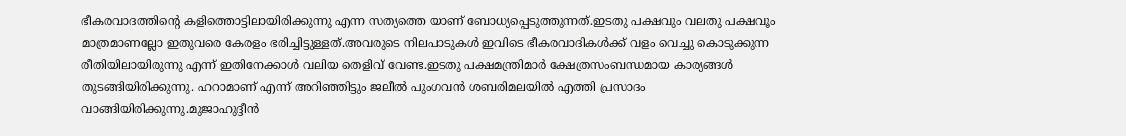ഭീകരവാദത്തിന്റെ കളിത്തൊട്ടിലായിരിക്കുന്നു എന്ന സത്യത്തെ യാണ് ബോധ്യപ്പെടുത്തുന്നത്.ഇടതു പക്ഷവും വലതു പക്ഷവൂം മാത്രമാണല്ലോ ഇതുവരെ കേരളം ഭരിച്ചിട്ടുള്ളത്.അവരുടെ നിലപാടുകൾ ഇവിടെ ഭീകരവാദികൾക്ക് വളം വെച്ചു കൊടുക്കുന്ന രീതിയിലായിരുന്നു എന്ന് ഇതിനേക്കാൾ വലിയ തെളിവ് വേണ്ട.ഇടതു പക്ഷമന്ത്രിമാർ ക്ഷേത്രസംബന്ധമായ കാര്യങ്ങൾ തുടങ്ങിയിരിക്കുന്നു. ഹറാമാണ് എന്ന് അറിഞ്ഞിട്ടും ജലീൽ പുംഗവൻ ശബരിമലയിൽ എത്തി പ്രസാദം വാങ്ങിയിരിക്കുന്നു.മുജാഹുദ്ദീൻ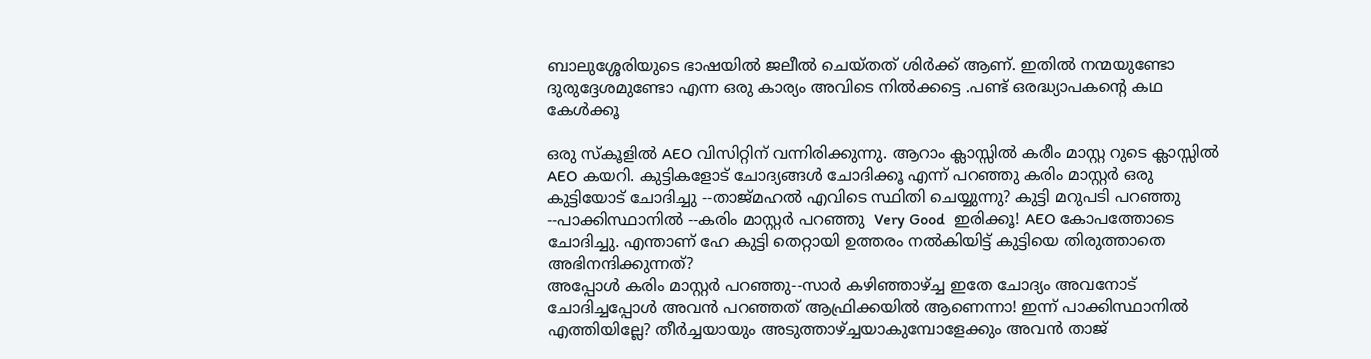ബാലുശ്ശേരിയുടെ ഭാഷയിൽ ജലീൽ ചെയ്തത് ശിർക്ക് ആണ്. ഇതിൽ നന്മയുണ്ടോ ദുരുദ്ദേശമുണ്ടോ എന്ന ഒരു കാര്യം അവിടെ നിൽക്കട്ടെ .പണ്ട് ഒരദ്ധ്യാപകന്റെ കഥ കേൾക്കൂ

ഒരു സ്കൂളിൽ AEO വിസിറ്റിന് വന്നിരിക്കുന്നു. ആറാം ക്ലാസ്സിൽ കരീം മാസ്റ്റ റുടെ ക്ലാസ്സിൽ AEO കയറി. കുട്ടികളോട് ചോദ്യങ്ങൾ ചോദിക്കൂ എന്ന് പറഞ്ഞു കരിം മാസ്റ്റർ ഒരു കുട്ടിയോട് ചോദിച്ചു --താജ്മഹൽ എവിടെ സ്ഥിതി ചെയ്യുന്നു? കുട്ടി മറുപടി പറഞ്ഞു --പാക്കിസ്ഥാനിൽ --കരിം മാസ്റ്റർ പറഞ്ഞു  Very Good  ഇരിക്കൂ! AEO കോപത്തോടെ ചോദിച്ചു. എന്താണ് ഹേ കുട്ടി തെറ്റായി ഉത്തരം നൽകിയിട്ട് കുട്ടിയെ തിരുത്താതെ അഭിനന്ദിക്കുന്നത്?
അപ്പോൾ കരിം മാസ്റ്റർ പറഞ്ഞു--സാർ കഴിഞ്ഞാഴ്ച്ച ഇതേ ചോദ്യം അവനോട് ചോദിച്ചപ്പോൾ അവൻ പറഞ്ഞത് ആഫ്രിക്കയിൽ ആണെന്നാ! ഇന്ന് പാക്കിസ്ഥാനിൽ എത്തിയില്ലേ? തീർച്ചയായും അടുത്താഴ്ച്ചയാകുമ്പോളേക്കും അവൻ താജ്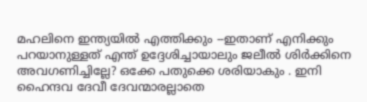മഹലിനെ ഇന്ത്യയിൽ എത്തിക്കും --ഇതാണ് എനിക്കും പറയാനുള്ളത് എന്ത് ഉദ്ദേശിച്ചായാലും ജലീൽ ശിർക്കിനെ അവഗണിച്ചില്ലേ? ഒക്കേ പതുക്കെ ശരിയാകും . ഇനി ഹൈന്ദവ ദേവീ ദേവന്മാരല്ലാതെ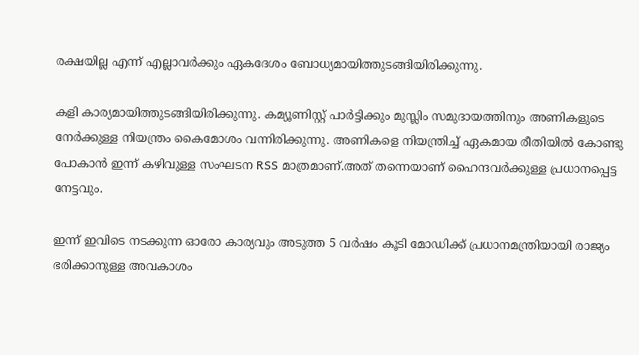രക്ഷയില്ല എന്ന് എല്ലാവർക്കും ഏകദേശം ബോധ്യമായിത്തുടങ്ങിയിരിക്കുന്നു.

കളി കാര്യമായിത്തുടങ്ങിയിരിക്കുന്നു. കമ്യൂണിസ്റ്റ് പാർട്ടിക്കും മുസ്ലിം സമുദായത്തിനും അണികളുടെ നേർക്കുള്ള നിയന്ത്രം കൈമോശം വന്നിരിക്കുന്നു. അണികളെ നിയന്ത്രിച്ച് ഏകമായ രീതിയിൽ കോണ്ടു പോകാൻ ഇന്ന് കഴിവുള്ള സംഘടന RSS മാത്രമാണ്.അത് തന്നെയാണ് ഹൈന്ദവർക്കുള്ള പ്രധാനപ്പെട്ട നേട്ടവും.

ഇന്ന് ഇവിടെ നടക്കുന്ന ഓരോ കാര്യവും അടുത്ത 5 വർഷം കൂടി മോഡിക്ക് പ്രധാനമന്ത്രിയായി രാജ്യം ഭരിക്കാനുള്ള അവകാശം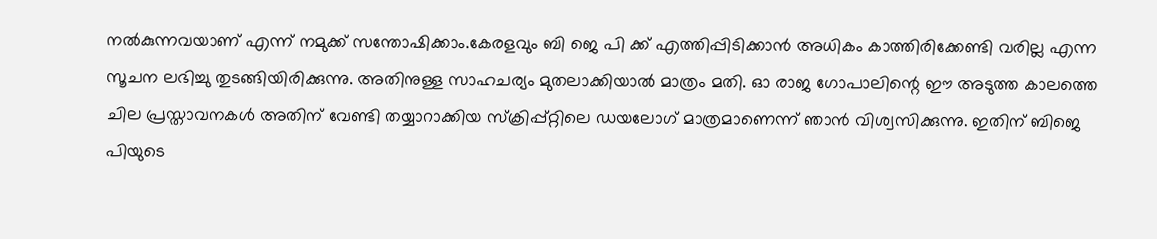നൽകുന്നവയാണ് എന്ന് നമുക്ക് സന്തോഷിക്കാം.കേരളവും ബി ജെ പി ക്ക് എത്തിപ്പിടിക്കാൻ അധികം കാത്തിരിക്കേണ്ടി വരില്ല എന്ന സൂചന ലഭിച്ചു തുടങ്ങിയിരിക്കുന്നു. അതിനുള്ള സാഹചര്യം മുതലാക്കിയാൽ മാത്രം മതി. ഓ രാജ ഗോപാലിന്റെ ഈ അടുത്ത കാലത്തെ ചില പ്രസ്താവനകൾ അതിന് വേണ്ടി തയ്യാറാക്കിയ സ്ക്രിപ്പ്റ്റിലെ ഡയലോഗ് മാത്രമാണെന്ന് ഞാൻ വിശ്വസിക്കുന്നു. ഇതിന് ബിജെ പിയുടെ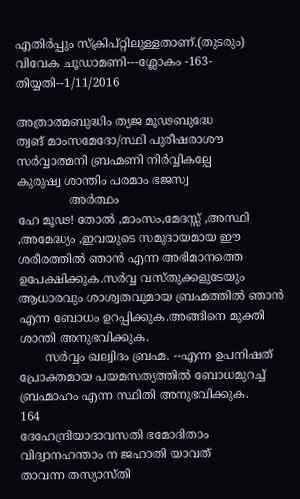എതിർപ്പും സ്ക്രിപ്റ്റിലുള്ളതാണ്.(തുടരും)
വിവേക ചൂഡാമണി---ശ്ലോകം -163- തിയ്യതി--1/11/2016

അത്രാത്മബുദ്ധിം ത്യജ മൂഢബുദ്ധേ
ത്വങ് മാംസമേദോ/സ്ഥി പുരീഷരാശൗ
സർവ്വാത്മനി ബ്രഹ്മണി നിർവ്വികല്പേ
കുരുഷ്വ ശാന്തിം പരമാം ഭജസ്വ
              അർത്ഥം
ഹേ മൂഢ! തോൽ ,മാംസം,മേദസ്സ് ,അസ്ഥി  ,അമേദ്ധ്യം ,ഇവയുടെ സമുദായമായ ഈ ശരീരത്തിൽ ഞാൻ എന്ന അഭിമാനത്തെ ഉപേക്ഷിക്കുക.സർവ്വ വസ്തുക്കളുടേയും ആധാരവും ശാശ്വതവുമായ ബ്രഹ്മത്തിൽ ഞാൻ എന്ന ബോധം ഉറപ്പിക്കുക.അങ്ങിനെ മുക്തി ശാന്തി അനുഭവിക്കുക.
       സർവ്വം ഖല്വിദം ബ്രഹ്മ. --എന്ന ഉപനിഷത് പ്രോക്തമായ പയമസത്യത്തിൽ ബോധമുറച്ച് ബ്രഹ്മാഹം എന്ന സ്ഥിതി അനുഭവിക്കുക.
164
ദേഹേന്ദ്രിയാദാവസതി ഭമോദിതാം
വിദ്വാനഹന്താം ന ജഹാതി യാവത്
താവന്ന തസ്യാസ്തി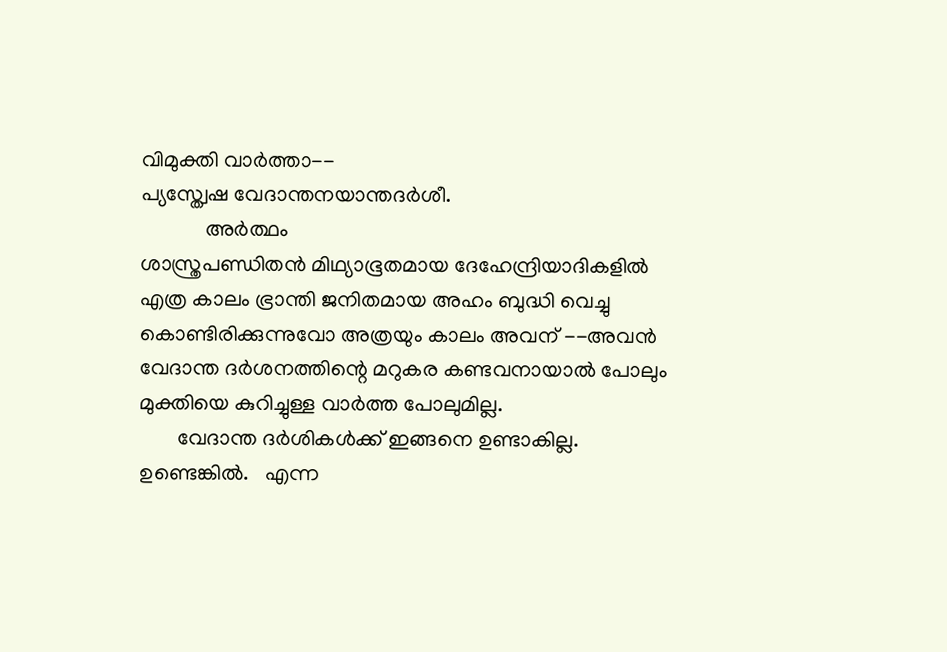വിമുക്തി വാർത്താ--
പ്യസ്ത്വേഷ വേദാന്തനയാന്തദർശീ.
            അർത്ഥം
ശാസ്ത്രപണ്ഡിതൻ മിഥ്യാഭൂതമായ ദേഹേന്ദ്രിയാദികളിൽ എത്ര കാലം ഭ്രാന്തി ജനിതമായ അഹം ബുദ്ധി വെച്ചു കൊണ്ടിരിക്കുന്നുവോ അത്രയും കാലം അവന് --അവൻ വേദാന്ത ദർശനത്തിന്റെ മറുകര കണ്ടവനായാൽ പോലും മുക്തിയെ കുറിച്ചുള്ള വാർത്ത പോലുമില്ല.
       വേദാന്ത ദർശികൾക്ക് ഇങ്ങനെ ഉണ്ടാകില്ല. ഉണ്ടെങ്കിൽ.   എന്ന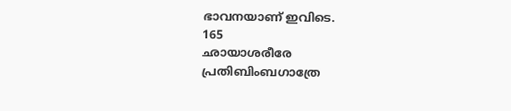ഭാവനയാണ് ഇവിടെ.
165
ഛായാശരീരേ പ്രതിബിംബഗാത്രേ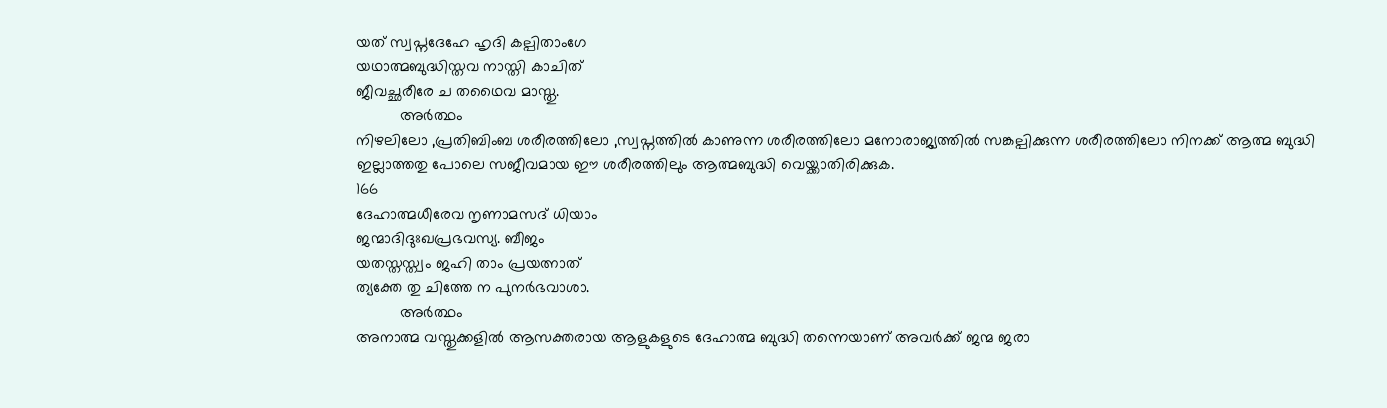യത് സ്വപ്നദേഹേ ഹൃദി കല്പിതാംഗേ
യഥാത്മബുദ്ധിസ്തവ നാസ്തി കാചിത്
ജീവച്ഛരീരേ ച തഥൈവ മാസ്തു.
          അർത്ഥം
നിഴലിലോ ,പ്രതിബിംബ ശരീരത്തിലോ ,സ്വപ്നത്തിൽ കാണുന്ന ശരീരത്തിലോ മനോരാജ്യത്തിൽ സങ്കല്പിക്കുന്ന ശരീരത്തിലോ നിനക്ക് ആത്മ ബുദ്ധി ഇല്ലാത്തതു പോലെ സജീവമായ ഈ ശരീരത്തിലും ആത്മബുദ്ധി വെയ്ക്കാതിരിക്കുക.
166
ദേഹാത്മധീരേവ നൃണാമസദ് ധിയാം
ജന്മാദിദുഃഖപ്രഭവസ്യ. ബീജം
യതസ്തസ്ത്വം ജഹി താം പ്രയത്നാത്
ത്യക്തേ തു ചിത്തേ ന പുനർഭവാശാ.
          അർത്ഥം
അനാത്മ വസ്തുക്കളിൽ ആസക്തരായ ആളുകളുടെ ദേഹാത്മ ബുദ്ധി തന്നെയാണ് അവർക്ക് ജന്മ ജരാ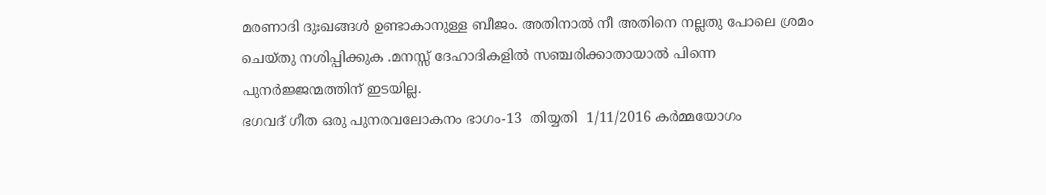മരണാദി ദുഃഖങ്ങൾ ഉണ്ടാകാനുള്ള ബീജം. അതിനാൽ നീ അതിനെ നല്ലതു പോലെ ശ്രമം ചെയ്തു നശിപ്പിക്കുക .മനസ്സ് ദേഹാദികളിൽ സഞ്ചരിക്കാതായാൽ പിന്നെ പുനർജ്ജന്മത്തിന് ഇടയില്ല.
ഭഗവദ് ഗീത ഒരു പുനരവലോകനം ഭാഗം-13  തിയ്യതി  1/11/2016 കർമ്മയോഗം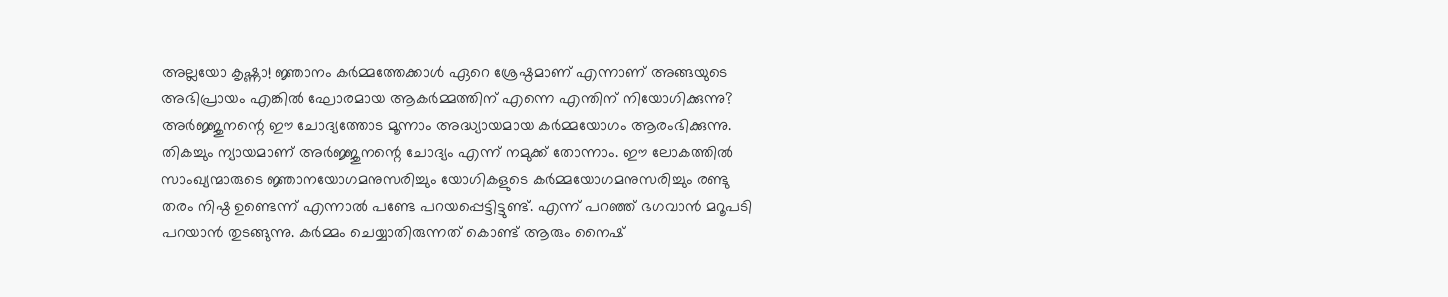അല്ലയോ കൃഷ്ണാ! ജ്ഞാനം കർമ്മത്തേക്കാൾ ഏറെ ശ്രേഷ്ഠമാണ് എന്നാണ് അങ്ങയുടെ അഭിപ്രായം എങ്കിൽ ഘോരമായ ആകർമ്മത്തിന് എന്നെ എന്തിന് നിയോഗിക്കുന്നു? അർജ്ജുനന്റെ ഈ ചോദ്യത്തോട മൂന്നാം അദ്ധ്യായമായ കർമ്മയോഗം ആരംഭിക്കുന്നു. തികച്ചും ന്യായമാണ് അർജ്ജുനന്റെ ചോദ്യം എന്ന് നമുക്ക് തോന്നാം. ഈ ലോകത്തിൽ സാംഖ്യന്മാരുടെ ജ്ഞാനയോഗമനുസരിച്ചും യോഗികളുടെ കർമ്മയോഗമനുസരിച്ചും രണ്ടു തരം നിഷ്ഠ ഉണ്ടെന്ന് എന്നാൽ പണ്ടേ പറയപ്പെട്ടിട്ടുണ്ട്. എന്ന് പറഞ്ഞ് ഭഗവാൻ മറൂപടി പറയാൻ തുടങ്ങുന്നു. കർമ്മം ചെയ്യാതിരുന്നത് കൊണ്ട് ആരും നൈഷ്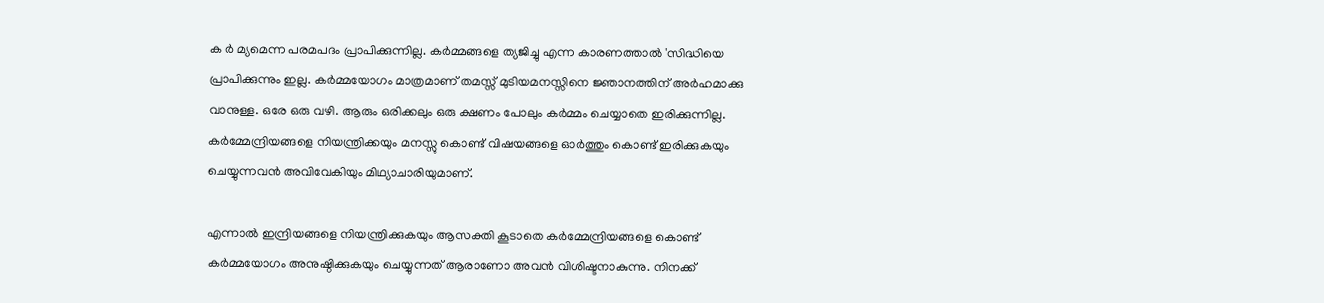ക ർ മ്യമെന്ന പരമപദം പ്രാപിക്കുന്നില്ല. കർമ്മങ്ങളെ ത്യജിച്ചു എന്ന കാരണത്താൽ 'സിദ്ധിയെ പ്രാപിക്കുന്നും ഇല്ല. കർമ്മയോഗം മാത്രമാണ് തമസ്സ് മുടിയമനസ്സിനെ ജ്ഞാനത്തിന് അർഹമാക്കു വാനുള്ള. ഒരേ ഒരു വഴി. ആരും ഒരിക്കലും ഒരു ക്ഷണം പോലും കർമ്മം ചെയ്യാതെ ഇരിക്കുന്നില്ല. കർമ്മേന്ദ്രിയങ്ങളെ നിയന്ത്രിക്കയും മനസ്സു കൊണ്ട് വിഷയങ്ങളെ ഓർത്തും കൊണ്ട് ഇരിക്കുകയും ചെയ്യുന്നവൻ അവിവേകിയും മിഥ്യാചാരിയുമാണ്.

എന്നാൽ ഇന്ദ്രിയങ്ങളെ നിയന്ത്രിക്കുകയും ആസക്തി കൂടാതെ കർമ്മേന്ദ്രിയങ്ങളെ കൊണ്ട് കർമ്മയോഗം അനുഷ്ഠിക്കുകയും ചെയ്യുന്നത് ആരാണോ അവൻ വിശിഷ്ടനാകുന്നു. നിനക്ക്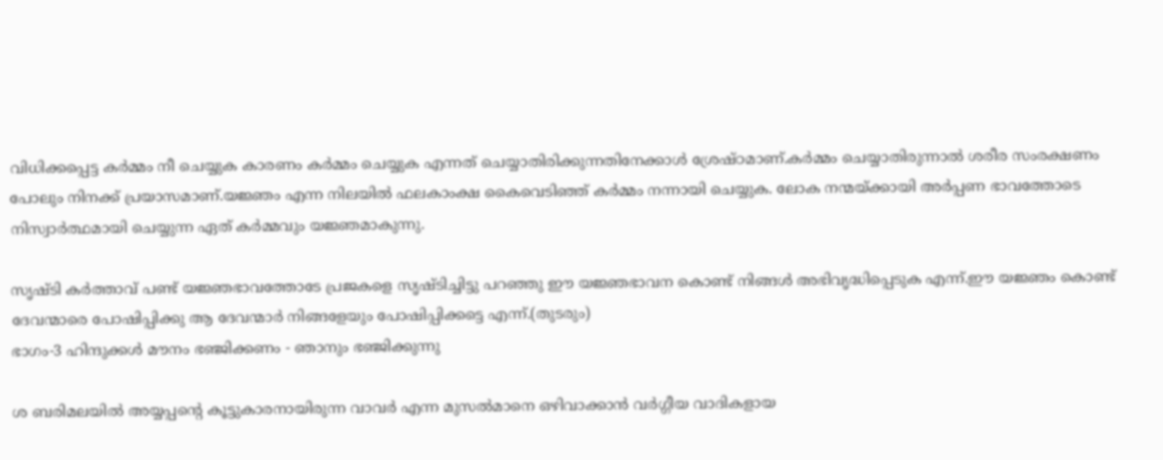വിധിക്കപ്പെട്ട കർമ്മം നീ ചെയ്യുക കാരണം കർമ്മം ചെയ്യുക എന്നത് ചെയ്യാതിരിക്കുന്നതിനേക്കാൾ ശ്രേഷ്ഠമാണ്.കർമ്മം ചെയ്യാതിരുന്നാൽ ശരീര സംരക്ഷണം പോലും നിനക്ക് പ്രയാസമാണ്.യജ്ഞം എന്ന നിലയിൽ ഫലകാംക്ഷ കൈവെടിഞ്ഞ് കർമ്മം നന്നായി ചെയ്യുക. ലോക നന്മയ്ക്കായി അർപ്പണ ഭാവത്തോടെ നിസ്വാർത്ഥമായി ചെയ്യുന്ന ഏത് കർമ്മവും യജ്ഞമാകുന്നു.

സൃഷ്ടി കർത്താവ് പണ്ട് യജ്ഞഭാവത്തോടേ പ്രജകളെ സൃഷ്ടിച്ചിട്ടു പറഞ്ഞു ഈ യജ്ഞഭാവന കൊണ്ട് നിങ്ങൾ അഭിവൃദ്ധിപ്പെടുക എന്ന്.ഈ യജ്ഞം കൊണ്ട് ദേവന്മാരെ പോഷിപ്പിക്കു ആ ദേവന്മാർ നിങ്ങളേയും പോഷിപ്പിക്കട്ടെ എന്ന്.(തുടരും)
ഭാഗം-3 ഹിന്ദുക്കൾ മൗനം ഭഞ്ജിക്കണം - ഞാനും ഭഞ്ജിക്കുന്നു

ശ ബരിമലയിൽ അയ്യപ്പന്റെ കൂട്ടുകാരനായിരുന്ന വാവർ എന്ന മുസൽമാനെ ഒഴിവാക്കാൻ വർഗ്ഗീയ വാദികളായ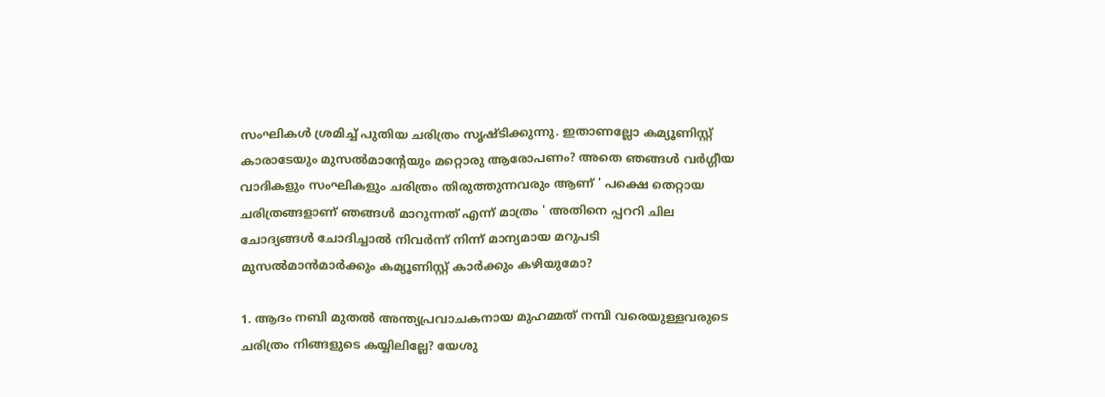സംഘികൾ ശ്രമിച്ച് പുതിയ ചരിത്രം സൃഷ്ടിക്കുന്നു. ഇതാണല്ലോ കമ്യൂണിസ്റ്റ് കാരാടേയും മുസൽമാന്റേയും മറ്റൊരു ആരോപണം? അതെ ഞങ്ങൾ വർഗ്ഗീയ വാദികളും സംഘികളും ചരിത്രം തിരുത്തുന്നവരും ആണ് ' പക്ഷെ തെറ്റായ ചരിത്രങ്ങളാണ് ഞങ്ങൾ മാറുന്നത് എന്ന് മാത്രം ' അതിനെ പ്പററി ചില ചോദ്യങ്ങൾ ചോദിച്ചാൽ നിവർന്ന് നിന്ന് മാന്യമായ മറുപടി മുസൽമാൻമാർക്കും കമ്യൂണിസ്റ്റ് കാർക്കും കഴിയുമോ?

1. ആദം നബി മുതൽ അന്ത്യപ്രവാചകനായ മുഹമ്മത് നമ്പി വരെയുള്ളവരുടെ ചരിത്രം നിങ്ങളുടെ കയ്യിലില്ലേ? യേശു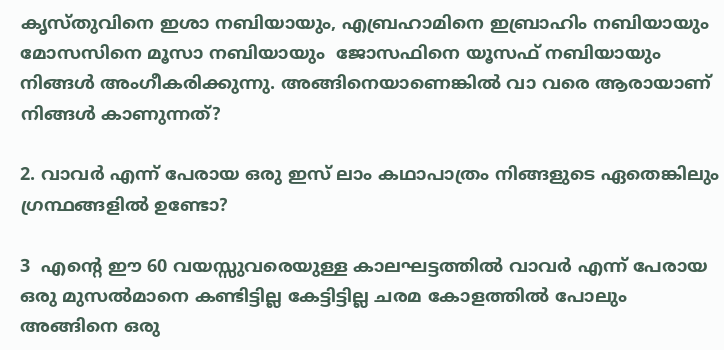കൃസ്തുവിനെ ഇശാ നബിയായും, എബ്രഹാമിനെ ഇബ്രാഹിം നബിയായും  മോസസിനെ മൂസാ നബിയായും  ജോസഫിനെ യൂസഫ് നബിയായും നിങ്ങൾ അംഗീകരിക്കുന്നു. അങ്ങിനെയാണെങ്കിൽ വാ വരെ ആരായാണ് നിങ്ങൾ കാണുന്നത്?

2. വാവർ എന്ന് പേരായ ഒരു ഇസ് ലാം കഥാപാത്രം നിങ്ങളുടെ ഏതെങ്കിലും ഗ്രന്ഥങ്ങളിൽ ഉണ്ടോ?

3  എന്റെ ഈ 60 വയസ്സുവരെയുള്ള കാലഘട്ടത്തിൽ വാവർ എന്ന് പേരായ ഒരു മുസൽമാനെ കണ്ടിട്ടില്ല കേട്ടിട്ടില്ല ചരമ കോളത്തിൽ പോലും അങ്ങിനെ ഒരു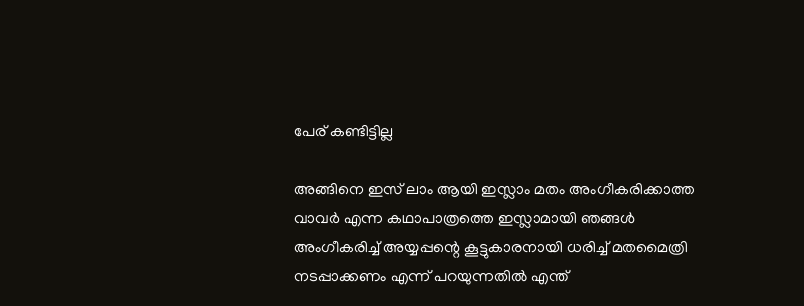പേര് കണ്ടിട്ടില്ല

അങ്ങിനെ ഇസ് ലാം ആയി ഇസ്ലാം മതം അംഗീകരിക്കാത്ത വാവർ എന്ന കഥാപാത്രത്തെ ഇസ്ലാമായി ഞങ്ങൾ അംഗീകരിച്ച് അയ്യപ്പന്റെ കൂട്ടുകാരനായി ധരിച്ച് മതമൈത്രി നടപ്പാക്കണം എന്ന് പറയുന്നതിൽ എന്ത്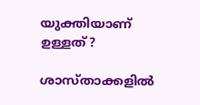യുക്തിയാണ് ഉള്ളത്?

ശാസ്താക്കളിൽ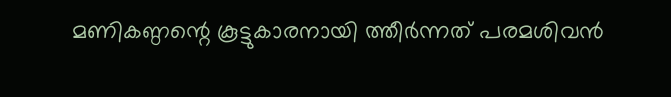മണികണ്ഠന്റെ കൂട്ടുകാരനായി ത്തീർന്നത് പരമശിവൻ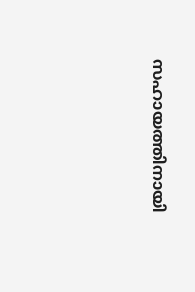സഹായത്തിനായി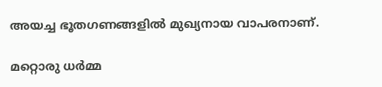അയച്ച ഭൂതഗണങ്ങളിൽ മുഖ്യനായ വാപരനാണ്.

മറ്റൊരു ധർമ്മ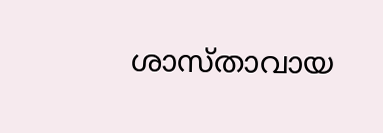ശാസ്താവായ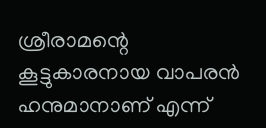ശ്രീരാമന്റെ കൂട്ടുകാരനായ വാപരൻ ഹനുമാനാണ് എന്ന്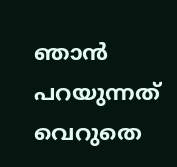ഞാൻ പറയുന്നത് വെറുതെ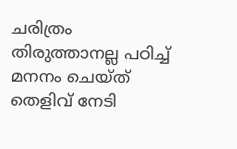ചരിത്രം തിരുത്താനല്ല പഠിച്ച് മനനം ചെയ്ത് തെളിവ് നേടി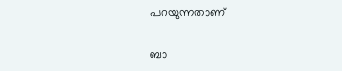പറയുന്നതാണ്

ബാ